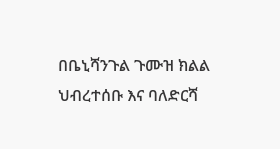በቤኒሻንጉል ጉሙዝ ክልል ህብረተሰቡ እና ባለድርሻ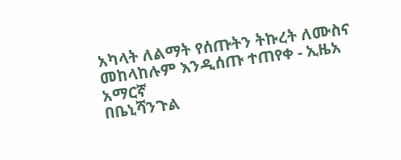አካላት ለልማት የሰጡትን ትኩረት ለሙስና መከላከሉም እንዲሰጡ ተጠየቀ - ኢዜአ አማርኛ
በቤኒሻንጉል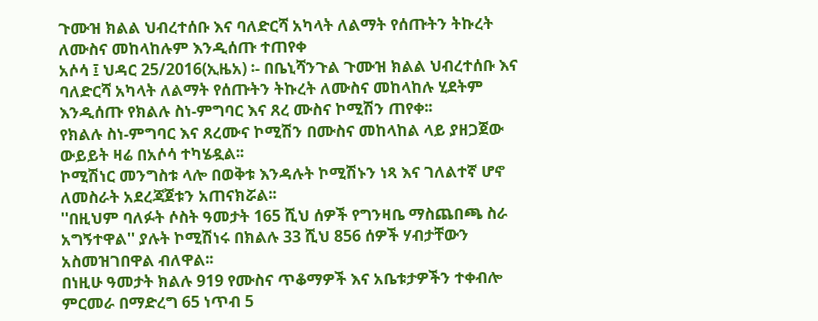ጉሙዝ ክልል ህብረተሰቡ እና ባለድርሻ አካላት ለልማት የሰጡትን ትኩረት ለሙስና መከላከሉም እንዲሰጡ ተጠየቀ
አሶሳ ፤ ህዳር 25/2016(ኢዜአ) ፡- በቤኒሻንጉል ጉሙዝ ክልል ህብረተሰቡ እና ባለድርሻ አካላት ለልማት የሰጡትን ትኩረት ለሙስና መከላከሉ ሂደትም እንዲሰጡ የክልሉ ስነ-ምግባር እና ጸረ ሙስና ኮሚሽን ጠየቀ፡፡
የክልሉ ስነ-ምግባር እና ጸረሙና ኮሚሽን በሙስና መከላከል ላይ ያዘጋጀው ውይይት ዛሬ በአሶሳ ተካሄዷል፡፡
ኮሚሽነር መንግስቱ ላሎ በወቅቱ እንዳሉት ኮሚሽኑን ነጻ እና ገለልተኛ ሆኖ ለመስራት አደረጃጀቱን አጠናክሯል፡፡
''በዚህም ባለፉት ሶስት ዓመታት 165 ሺህ ሰዎች የግንዛቤ ማስጨበጫ ስራ አግኝተዋል'' ያሉት ኮሚሽነሩ በክልሉ 33 ሺህ 856 ሰዎች ሃብታቸውን አስመዝገበዋል ብለዋል፡፡
በነዚሁ ዓመታት ክልሉ 919 የሙስና ጥቆማዎች እና አቤቱታዎችን ተቀብሎ ምርመራ በማድረግ 65 ነጥብ 5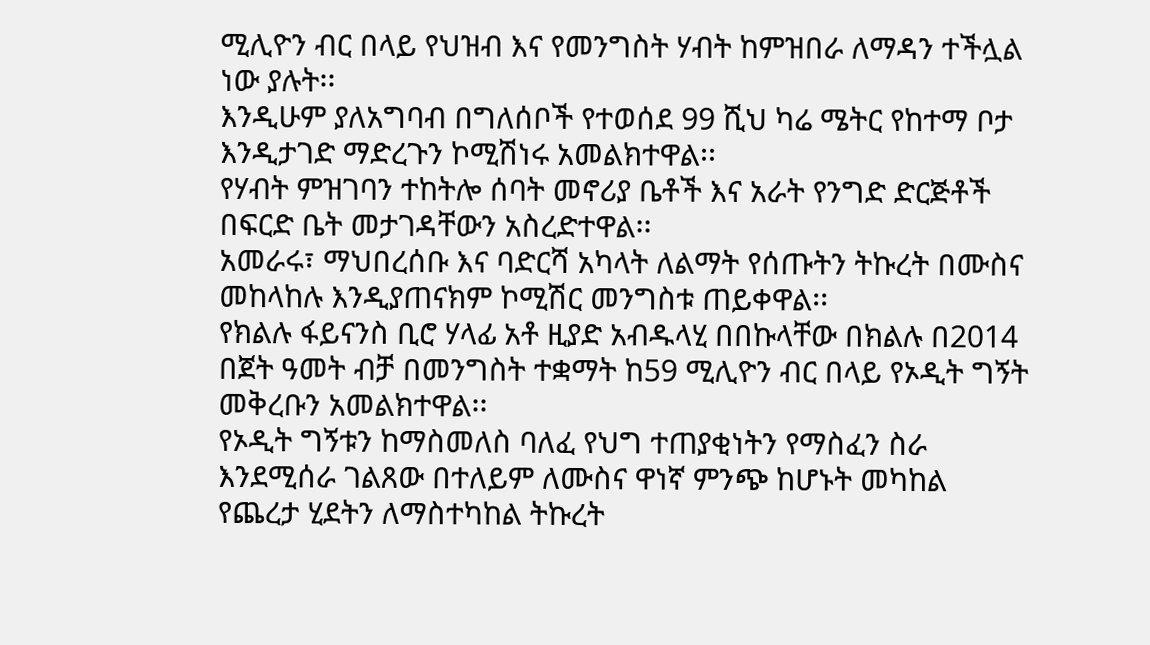ሚሊዮን ብር በላይ የህዝብ እና የመንግስት ሃብት ከምዝበራ ለማዳን ተችሏል ነው ያሉት፡፡
እንዲሁም ያለአግባብ በግለሰቦች የተወሰደ 99 ሺህ ካሬ ሜትር የከተማ ቦታ እንዲታገድ ማድረጉን ኮሚሽነሩ አመልክተዋል፡፡
የሃብት ምዝገባን ተከትሎ ሰባት መኖሪያ ቤቶች እና አራት የንግድ ድርጅቶች በፍርድ ቤት መታገዳቸውን አስረድተዋል፡፡
አመራሩ፣ ማህበረሰቡ እና ባድርሻ አካላት ለልማት የሰጡትን ትኩረት በሙስና መከላከሉ እንዲያጠናክም ኮሚሽር መንግስቱ ጠይቀዋል፡፡
የክልሉ ፋይናንስ ቢሮ ሃላፊ አቶ ዚያድ አብዱላሂ በበኩላቸው በክልሉ በ2014 በጀት ዓመት ብቻ በመንግስት ተቋማት ከ59 ሚሊዮን ብር በላይ የኦዲት ግኝት መቅረቡን አመልክተዋል፡፡
የኦዲት ግኝቱን ከማስመለስ ባለፈ የህግ ተጠያቂነትን የማስፈን ስራ እንደሚሰራ ገልጸው በተለይም ለሙስና ዋነኛ ምንጭ ከሆኑት መካከል የጨረታ ሂደትን ለማስተካከል ትኩረት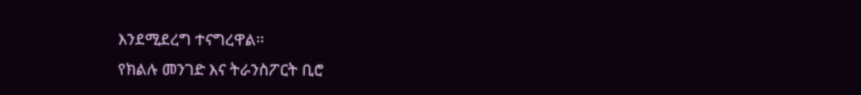እንደሚደረግ ተናግረዋል፡፡
የክልሉ መንገድ እና ትራንስፖርት ቢሮ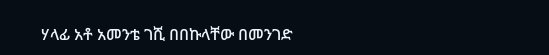ሃላፊ አቶ አመንቴ ገሺ በበኩላቸው በመንገድ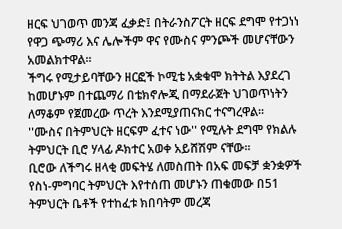ዘርፍ ህገወጥ መንጃ ፈቃድ፤ በትራንስፖርት ዘርፍ ደግሞ የተጋነነ የዋጋ ጭማሪ እና ሌሎችም ዋና የሙስና ምንጮች መሆናቸውን አመልክተዋል፡፡
ችግሩ የሚታይባቸውን ዘርፎች ኮሚቴ አቋቁሞ ክትትል እያደረገ ከመሆኑም በተጨማሪ በቴክኖሎጂ በማደራጀት ህገወጥነትን ለማቆም የጀመረው ጥረት እንደሚያጠናክር ተናግረዋል፡፡
''ሙስና በትምህርት ዘርፍም ፈተና ነው'' የሚሉት ደግሞ የክልሉ ትምህርት ቢሮ ሃላፊ ዶክተር አወቀ አይሸሽም ናቸው፡፡
ቢሮው ለችግሩ ዘላቂ መፍትሄ ለመስጠት በአፍ መፍቻ ቋንቋዎች የስነ-ምግባር ትምህርት እየተሰጠ መሆኑን ጠቁመው በ51 ትምህርት ቤቶች የተከፈቱ ክበባትም መረጃ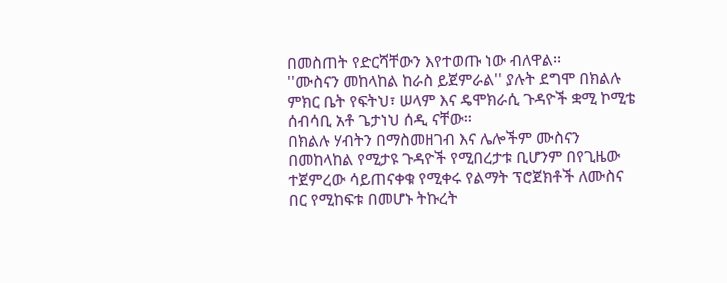በመስጠት የድርሻቸውን እየተወጡ ነው ብለዋል፡፡
''ሙስናን መከላከል ከራስ ይጀምራል'' ያሉት ደግሞ በክልሉ ምክር ቤት የፍትህ፣ ሠላም እና ዴሞክራሲ ጉዳዮች ቋሚ ኮሚቴ ሰብሳቢ አቶ ጌታነህ ሰዲ ናቸው፡፡
በክልሉ ሃብትን በማስመዘገብ እና ሌሎችም ሙስናን በመከላከል የሚታዩ ጉዳዮች የሚበረታቱ ቢሆንም በየጊዜው ተጀምረው ሳይጠናቀቁ የሚቀሩ የልማት ፕሮጀክቶች ለሙስና በር የሚከፍቱ በመሆኑ ትኩረት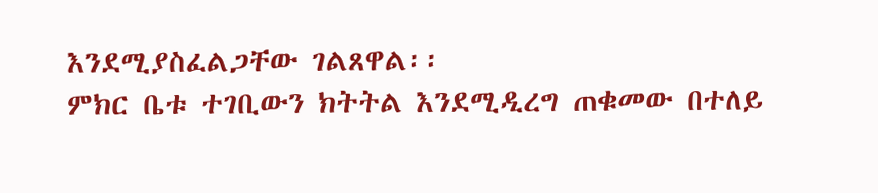እንደሚያስፈልጋቸው ገልጸዋል፡፡
ምክር ቤቱ ተገቢውን ክትትል እንደሚዲረግ ጠቁመው በተለይ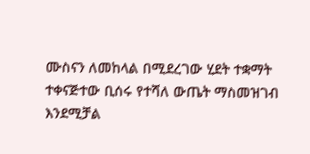ሙስናን ለመከላል በሚደረገው ሂደት ተቋማት ተቀናጅተው ቢሰሩ የተሻለ ውጤት ማስመዝገብ እንደሚቻል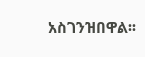አስገንዝበዋል፡፡